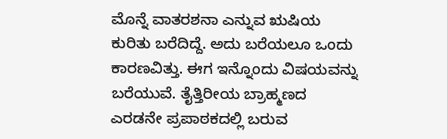ಮೊನ್ನೆ ವಾತರಶನಾ ಎನ್ನುವ ಋಷಿಯ ಕುರಿತು ಬರೆದಿದ್ದೆ. ಅದು ಬರೆಯಲೂ ಒಂದು ಕಾರಣವಿತ್ತು. ಈಗ ಇನ್ನೊಂದು ವಿಷಯವನ್ನು ಬರೆಯುವೆ. ತೈತ್ತಿರೀಯ ಬ್ರಾಹ್ಮಣದ ಎರಡನೇ ಪ್ರಪಾಠಕದಲ್ಲಿ ಬರುವ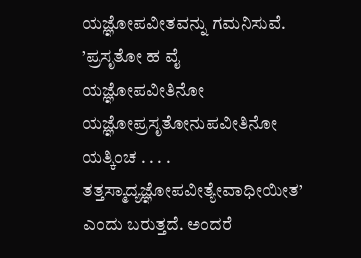ಯಜ್ಞೋಪವೀತವನ್ನು ಗಮನಿಸುವೆ. ’ಪ್ರಸೃತೋ ಹ ವೈ ಯಜ್ಞೋಪವೀತಿನೋ ಯಜ್ಞೋಪ್ರಸೃತೋನುಪವೀತಿನೋ ಯತ್ಕಿಂಚ . . . . ತತ್ತಸ್ಮಾದ್ಯಜ್ಞೋಪವೀತ್ಯೇವಾಧೀಯೀತ’ ಎಂದು ಬರುತ್ತದೆ. ಅಂದರೆ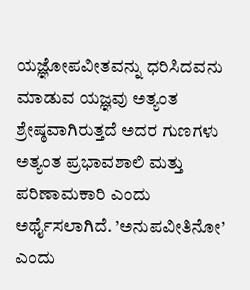ಯಜ್ಞೋಪವೀತವನ್ನು ಧರಿಸಿದವನು ಮಾಡುವ ಯಜ್ಞವು ಅತ್ಯಂತ ಶ್ರೇಷ್ಠವಾಗಿರುತ್ತದೆ ಅದರ ಗುಣಗಳು ಅತ್ಯಂತ ಪ್ರಭಾವಶಾಲಿ ಮತ್ತು ಪರಿಣಾಮಕಾರಿ ಎಂದು ಅರ್ಥೈಸಲಾಗಿದೆ. ’ಅನುಪವೀತಿನೋ’ ಎಂದು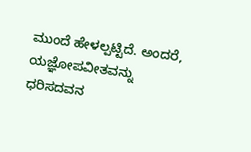ಮುಂದೆ ಹೇಳಲ್ಪಟ್ಟಿದೆ. ಅಂದರೆ, ಯಜ್ಞೋಪವೀತವನ್ನು ಧರಿಸದವನ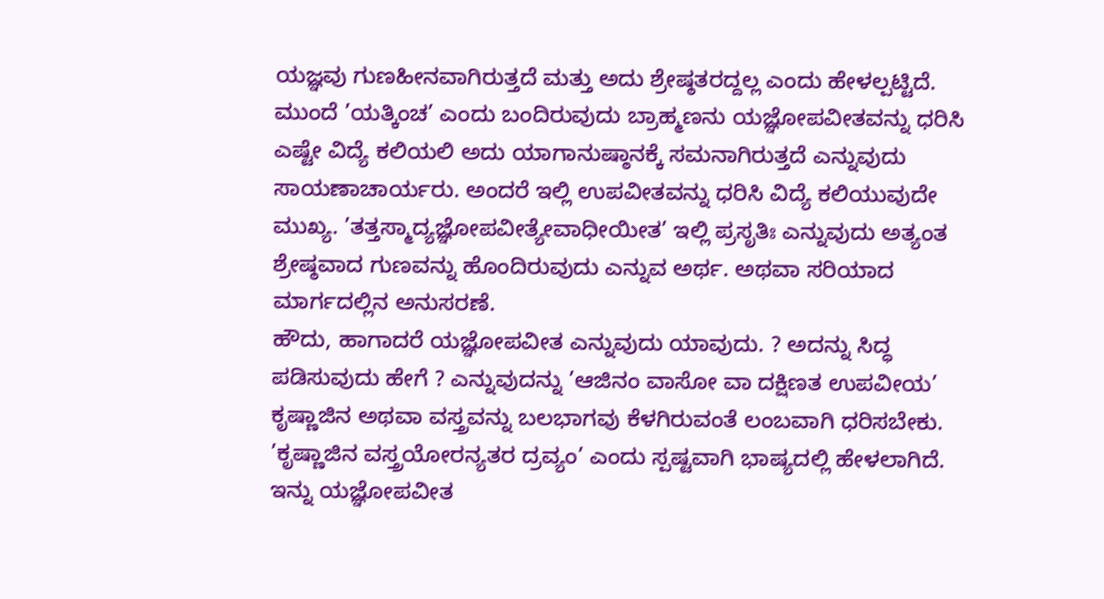ಯಜ್ಞವು ಗುಣಹೀನವಾಗಿರುತ್ತದೆ ಮತ್ತು ಅದು ಶ್ರೇಷ್ಠತರದ್ದಲ್ಲ ಎಂದು ಹೇಳಲ್ಪಟ್ಟಿದೆ. ಮುಂದೆ ’ಯತ್ಕಿಂಚ’ ಎಂದು ಬಂದಿರುವುದು ಬ್ರಾಹ್ಮಣನು ಯಜ್ಞೋಪವೀತವನ್ನು ಧರಿಸಿ ಎಷ್ಟೇ ವಿದ್ಯೆ ಕಲಿಯಲಿ ಅದು ಯಾಗಾನುಷ್ಠಾನಕ್ಕೆ ಸಮನಾಗಿರುತ್ತದೆ ಎನ್ನುವುದು ಸಾಯಣಾಚಾರ್ಯರು. ಅಂದರೆ ಇಲ್ಲಿ ಉಪವೀತವನ್ನು ಧರಿಸಿ ವಿದ್ಯೆ ಕಲಿಯುವುದೇ ಮುಖ್ಯ. ’ತತ್ತಸ್ಮಾದ್ಯಜ್ಞೋಪವೀತ್ಯೇವಾಧೀಯೀತ’ ಇಲ್ಲಿ ಪ್ರಸೃತಿಃ ಎನ್ನುವುದು ಅತ್ಯಂತ ಶ್ರೇಷ್ಠವಾದ ಗುಣವನ್ನು ಹೊಂದಿರುವುದು ಎನ್ನುವ ಅರ್ಥ. ಅಥವಾ ಸರಿಯಾದ ಮಾರ್ಗದಲ್ಲಿನ ಅನುಸರಣೆ.
ಹೌದು, ಹಾಗಾದರೆ ಯಜ್ಞೋಪವೀತ ಎನ್ನುವುದು ಯಾವುದು. ? ಅದನ್ನು ಸಿದ್ಧ ಪಡಿಸುವುದು ಹೇಗೆ ? ಎನ್ನುವುದನ್ನು ’ಆಜಿನಂ ವಾಸೋ ವಾ ದಕ್ಷಿಣತ ಉಪವೀಯ’ ಕೃಷ್ಣಾಜಿನ ಅಥವಾ ವಸ್ತ್ರವನ್ನು ಬಲಭಾಗವು ಕೆಳಗಿರುವಂತೆ ಲಂಬವಾಗಿ ಧರಿಸಬೇಕು. ’ಕೃಷ್ಣಾಜಿನ ವಸ್ತ್ರಯೋರನ್ಯತರ ದ್ರವ್ಯಂ’ ಎಂದು ಸ್ಪಷ್ಟವಾಗಿ ಭಾಷ್ಯದಲ್ಲಿ ಹೇಳಲಾಗಿದೆ. ಇನ್ನು ಯಜ್ಞೋಪವೀತ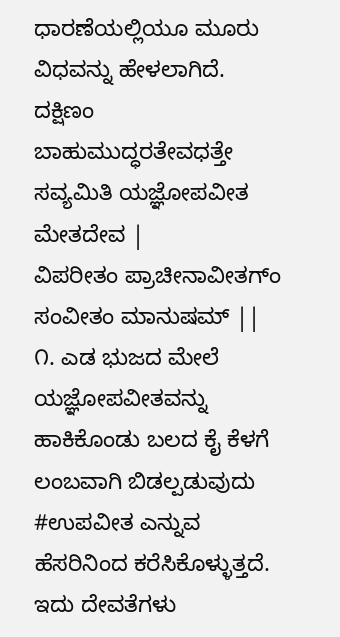ಧಾರಣೆಯಲ್ಲಿಯೂ ಮೂರು ವಿಧವನ್ನು ಹೇಳಲಾಗಿದೆ.
ದಕ್ಷಿಣಂ ಬಾಹುಮುದ್ಧರತೇವಧತ್ತೇ ಸವ್ಯಮಿತಿ ಯಜ್ಞೋಪವೀತ ಮೇತದೇವ |
ವಿಪರೀತಂ ಪ್ರಾಚೀನಾವೀತಗ್ಂ ಸಂವೀತಂ ಮಾನುಷಮ್ ||
೧. ಎಡ ಭುಜದ ಮೇಲೆ ಯಜ್ಞೋಪವೀತವನ್ನು ಹಾಕಿಕೊಂಡು ಬಲದ ಕೈ ಕೆಳಗೆ ಲಂಬವಾಗಿ ಬಿಡಲ್ಪಡುವುದು #ಉಪವೀತ ಎನ್ನುವ ಹೆಸರಿನಿಂದ ಕರೆಸಿಕೊಳ್ಳುತ್ತದೆ. ಇದು ದೇವತೆಗಳು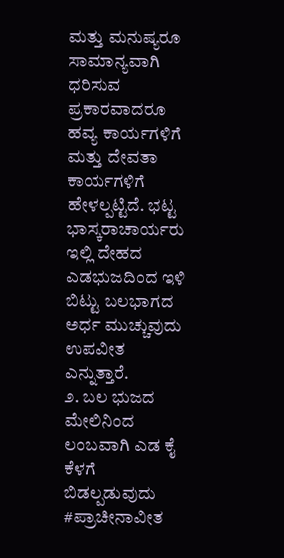ಮತ್ತು ಮನುಷ್ಯರೂ ಸಾಮಾನ್ಯವಾಗಿ ಧರಿಸುವ ಪ್ರಕಾರವಾದರೂ ಹವ್ಯ ಕಾರ್ಯಗಳಿಗೆ ಮತ್ತು ದೇವತಾ ಕಾರ್ಯಗಳಿಗೆ ಹೇಳಲ್ಪಟ್ಟಿದೆ. ಭಟ್ಟ ಭಾಸ್ಕರಾಚಾರ್ಯರು ಇಲ್ಲಿ ದೇಹದ ಎಡಭುಜದಿಂದ ಇಳಿ ಬಿಟ್ಟು ಬಲಭಾಗದ ಅರ್ಧ ಮುಚ್ಚುವುದು ಉಪವೀತ ಎನ್ನುತ್ತಾರೆ.
೨. ಬಲ ಭುಜದ ಮೇಲಿನಿಂದ ಲಂಬವಾಗಿ ಎಡ ಕೈ ಕೆಳಗೆ ಬಿಡಲ್ಪಡುವುದು #ಪ್ರಾಚೀನಾವೀತ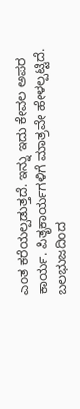ಎಂತ ಕರೆಯಲ್ಪಡುತ್ತದೆ. ಇನ್ನು ಇದು ಕೇವಲ ಅಪರ ಕಾರ್ಯ. ಪಿತೃಕಾರ್ಯಗಳಿಗೆ ಮಾತ್ರವೇ ಹೇಳಲ್ಪಟ್ಟಿದೆ. ಬಲಭುಜದಿಂದ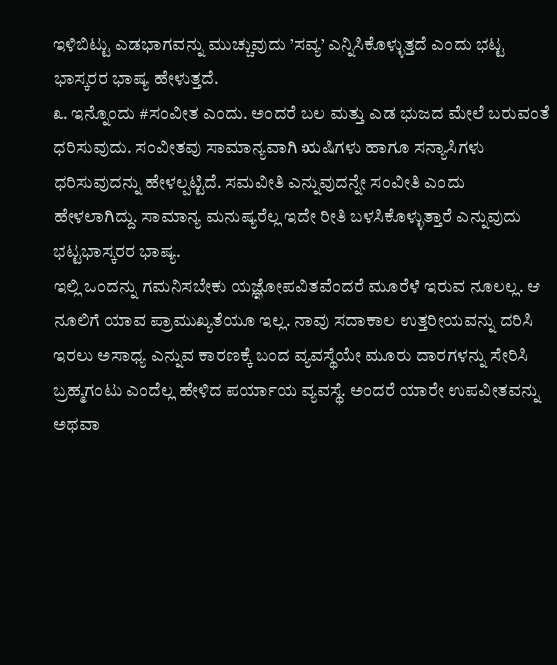ಇಳಿಬಿಟ್ಟು ಎಡಭಾಗವನ್ನು ಮುಚ್ಚುವುದು ’ಸವ್ಯ’ ಎನ್ನಿಸಿಕೊಳ್ಳುತ್ತದೆ ಎಂದು ಭಟ್ಟ ಭಾಸ್ಕರರ ಭಾಷ್ಯ ಹೇಳುತ್ತದೆ.
೩. ಇನ್ನೊಂದು #ಸಂವೀತ ಎಂದು. ಅಂದರೆ ಬಲ ಮತ್ತು ಎಡ ಭುಜದ ಮೇಲೆ ಬರುವಂತೆ ಧರಿಸುವುದು. ಸಂವೀತವು ಸಾಮಾನ್ಯವಾಗಿ ಋಷಿಗಳು ಹಾಗೂ ಸನ್ಯಾಸಿಗಳು ಧರಿಸುವುದನ್ನು ಹೇಳಲ್ಪಟ್ಟಿದೆ. ಸಮವೀತಿ ಎನ್ನುವುದನ್ನೇ ಸಂವೀತಿ ಎಂದು ಹೇಳಲಾಗಿದ್ದು. ಸಾಮಾನ್ಯ ಮನುಷ್ಯರೆಲ್ಲ ಇದೇ ರೀತಿ ಬಳಸಿಕೊಳ್ಳುತ್ತಾರೆ ಎನ್ನುವುದು ಭಟ್ಟಭಾಸ್ಕರರ ಭಾಷ್ಯ.
ಇಲ್ಲಿ ಒಂದನ್ನು ಗಮನಿಸಬೇಕು ಯಜ್ಞೋಪವಿತವೆಂದರೆ ಮೂರೆಳೆ ಇರುವ ನೂಲಲ್ಲ. ಆ ನೂಲಿಗೆ ಯಾವ ಪ್ರಾಮುಖ್ಯತೆಯೂ ಇಲ್ಲ. ನಾವು ಸದಾಕಾಲ ಉತ್ತರೀಯವನ್ನು ದರಿಸಿ ಇರಲು ಅಸಾಧ್ಯ ಎನ್ನುವ ಕಾರಣಕ್ಕೆ ಬಂದ ವ್ಯವಸ್ಥೆಯೇ ಮೂರು ದಾರಗಳನ್ನು ಸೇರಿಸಿ ಬ್ರಹ್ಮಗಂಟು ಎಂದೆಲ್ಲ ಹೇಳಿದ ಪರ್ಯಾಯ ವ್ಯವಸ್ಥೆ. ಅಂದರೆ ಯಾರೇ ಉಪವೀತವನ್ನು ಅಥವಾ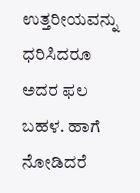ಉತ್ತರೀಯವನ್ನು ಧರಿಸಿದರೂ ಅದರ ಫಲ ಬಹಳ. ಹಾಗೆ ನೋಡಿದರೆ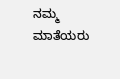ನಮ್ಮ ಮಾತೆಯರು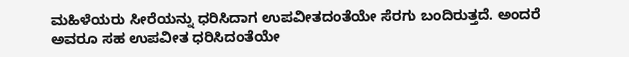ಮಹಿಳೆಯರು ಸೀರೆಯನ್ನು ಧರಿಸಿದಾಗ ಉಪವೀತದಂತೆಯೇ ಸೆರಗು ಬಂದಿರುತ್ತದೆ. ಅಂದರೆ ಅವರೂ ಸಹ ಉಪವೀತ ಧರಿಸಿದಂತೆಯೇ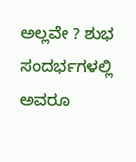ಅಲ್ಲವೇ ? ಶುಭ ಸಂದರ್ಭಗಳಲ್ಲಿ ಅವರೂ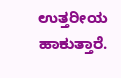ಉತ್ತರೀಯ ಹಾಕುತ್ತಾರೆ.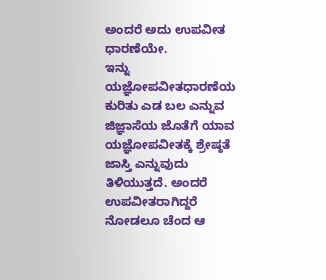ಅಂದರೆ ಅದು ಉಪವೀತ ಧಾರಣೆಯೇ.
ಇನ್ನು ಯಜ್ಞೋಪವೀತಧಾರಣೆಯ ಕುರಿತು ಎಡ ಬಲ ಎನ್ನುವ ಜಿಜ್ಞಾಸೆಯ ಜೊತೆಗೆ ಯಾವ ಯಜ್ಞೋಪವೀತಕ್ಕೆ ಶ್ರೇಷ್ಠತೆ ಜಾಸ್ತಿ ಎನ್ನುವುದು ತಿಳಿಯುತ್ತದೆ. ಅಂದರೆ ಉಪವೀತರಾಗಿದ್ದರೆ ನೋಡಲೂ ಚೆಂದ ಆ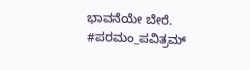ಭಾವನೆಯೇ ಬೇರೆ.
#ಪರಮಂ_ಪವಿತ್ರಮ್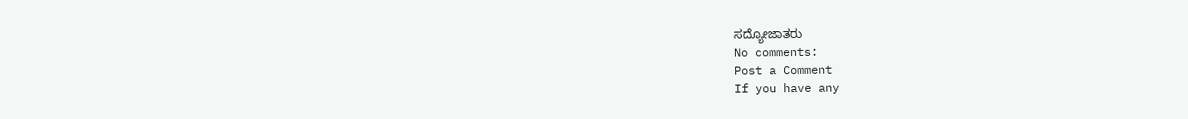ಸದ್ಯೋಜಾತರು
No comments:
Post a Comment
If you have any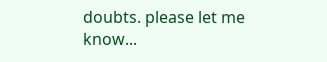doubts. please let me know...